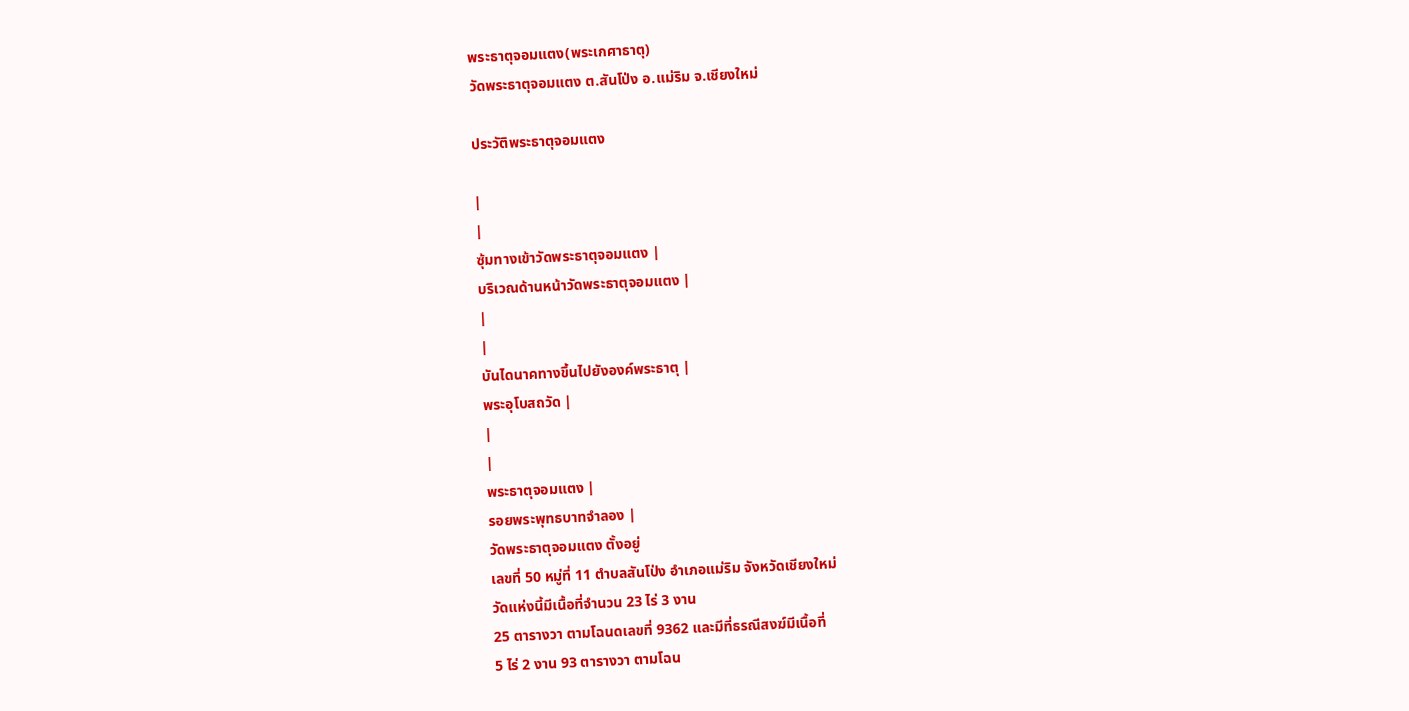พระธาตุจอมแตง(พระเกศาธาตุ)
วัดพระธาตุจอมแตง ต.สันโป่ง อ.แม่ริม จ.เชียงใหม่

ประวัติพระธาตุจอมแตง

|
|
ซุ้มทางเข้าวัดพระธาตุจอมแตง |
บริเวณด้านหน้าวัดพระธาตุจอมแตง |
|
|
บันไดนาคทางขึ้นไปยังองค์พระธาตุ |
พระอุโบสถวัด |
|
|
พระธาตุจอมแตง |
รอยพระพุทธบาทจำลอง |
วัดพระธาตุจอมแตง ตั้งอยู่
เลขที่ 50 หมู่ที่ 11 ตำบลสันโป่ง อำเภอแม่ริม จังหวัดเชียงใหม่
วัดแห่งนี้มีเนื้อที่จำนวน 23 ไร่ 3 งาน
25 ตารางวา ตามโฉนดเลขที่ 9362 และมีที่ธรณีสงฆ์มีเนื้อที่
5 ไร่ 2 งาน 93 ตารางวา ตามโฉน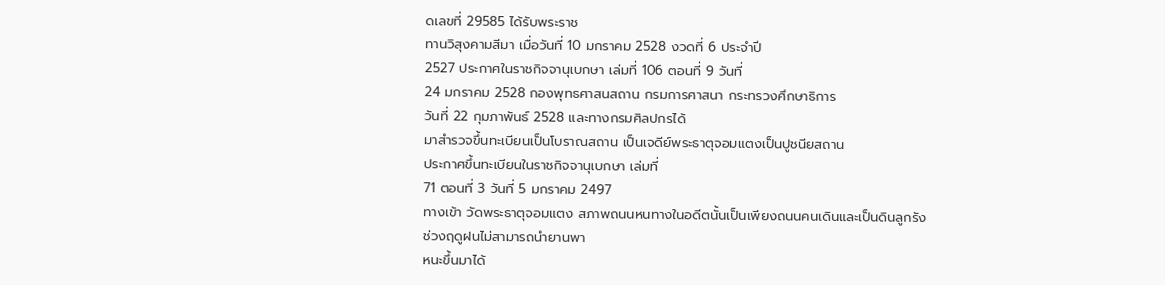ดเลขที่ 29585 ได้รับพระราช
ทานวิสุงคามสีมา เมื่อวันที่ 10 มกราคม 2528 งวดที่ 6 ประจำปี
2527 ประกาศในราชกิจจานุเบกษา เล่มที่ 106 ตอนที่ 9 วันที่
24 มกราคม 2528 กองพุทธศาสนสถาน กรมการศาสนา กระทรวงศึกษาธิการ
วันที่ 22 กุมภาพันธ์ 2528 และทางกรมศิลปกรได้
มาสำรวจขึ้นทะเบียนเป็นโบราณสถาน เป็นเจดีย์พระธาตุจอมแตงเป็นปูชนียสถาน
ประกาศขึ้นทะเบียนในราชกิจจานุเบกษา เล่มที่
71 ตอนที่ 3 วันที่ 5 มกราคม 2497
ทางเข้า วัดพระธาตุจอมแตง สภาพถนนหนทางในอดีตนั้นเป็นเพียงถนนคนเดินและเป็นดินลูกรัง
ช่วงฤดูฝนไม่สามารถนำยานพา
หนะขึ้นมาได้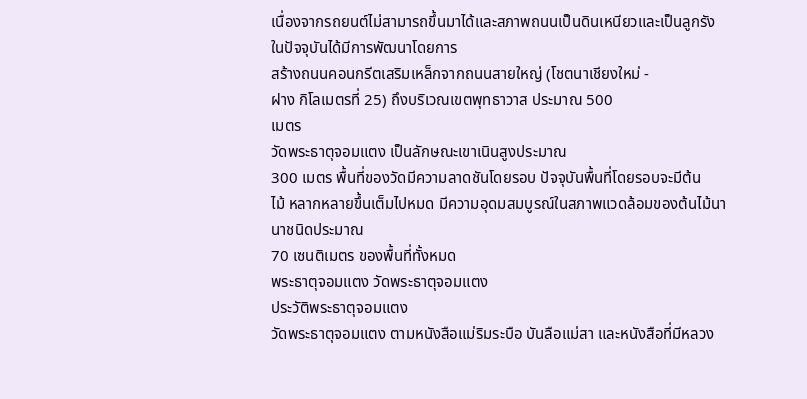เนื่องจากรถยนต์ไม่สามารถขึ้นมาได้และสภาพถนนเป็นดินเหนียวและเป็นลูกรัง
ในปัจจุบันได้มีการพัฒนาโดยการ
สร้างถนนคอนกรีตเสริมเหล็กจากถนนสายใหญ่ (โชตนาเชียงใหม่ -
ฝาง กิโลเมตรที่ 25) ถึงบริเวณเขตพุทธาวาส ประมาณ 500
เมตร
วัดพระธาตุจอมแตง เป็นลักษณะเขาเนินสูงประมาณ
300 เมตร พื้นที่ของวัดมีความลาดชันโดยรอบ ปัจจุบันพื้นที่โดยรอบจะมีต้น
ไม้ หลากหลายขึ้นเต็มไปหมด มีความอุดมสมบูรณ์ในสภาพแวดล้อมของต้นไม้นานาชนิดประมาณ
70 เซนติเมตร ของพื้นที่ทั้งหมด
พระธาตุจอมแตง วัดพระธาตุจอมแตง
ประวัติพระธาตุจอมแตง
วัดพระธาตุจอมแตง ตามหนังสือแม่ริมระบือ บันลือแม่สา และหนังสือที่มีหลวง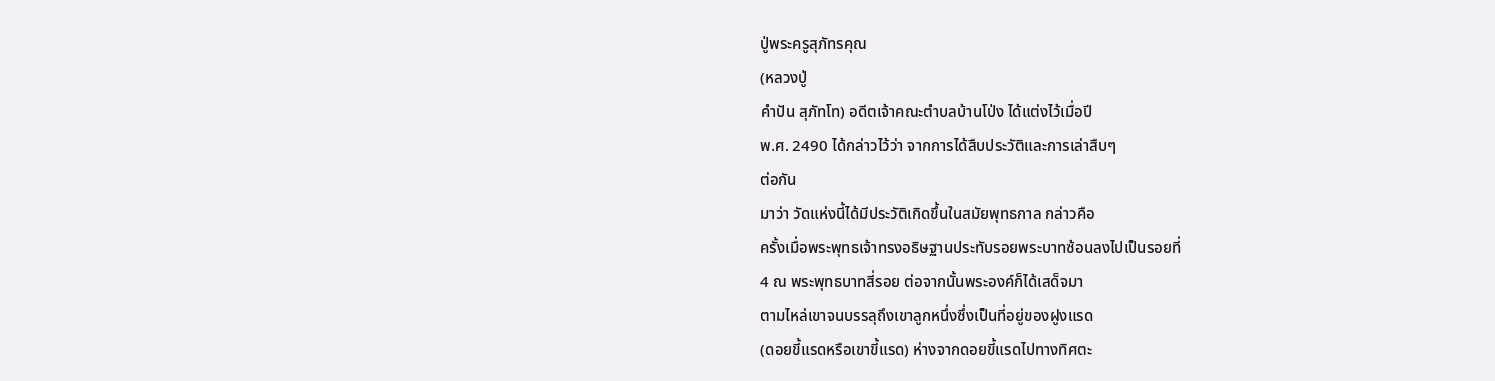ปู่พระครูสุภัทรคุณ
(หลวงปู่
คำปัน สุภัทโท) อดีตเจ้าคณะตำบลบ้านโป่ง ได้แต่งไว้เมื่อปี
พ.ศ. 2490 ได้กล่าวไว้ว่า จากการได้สืบประวัติและการเล่าสืบๆ
ต่อกัน
มาว่า วัดแห่งนี้ได้มีประวัติเกิดขึ้นในสมัยพุทธกาล กล่าวคือ
ครั้งเมื่อพระพุทธเจ้าทรงอธิษฐานประทับรอยพระบาทซ้อนลงไปเป็นรอยที่
4 ณ พระพุทธบาทสี่รอย ต่อจากนั้นพระองค์ก็ได้เสด็จมา
ตามไหล่เขาจนบรรลุถึงเขาลูกหนึ่งซึ่งเป็นที่อยู่ของฝูงแรด
(ดอยขี้แรดหรือเขาขี้แรด) ห่างจากดอยขี้แรดไปทางทิศตะ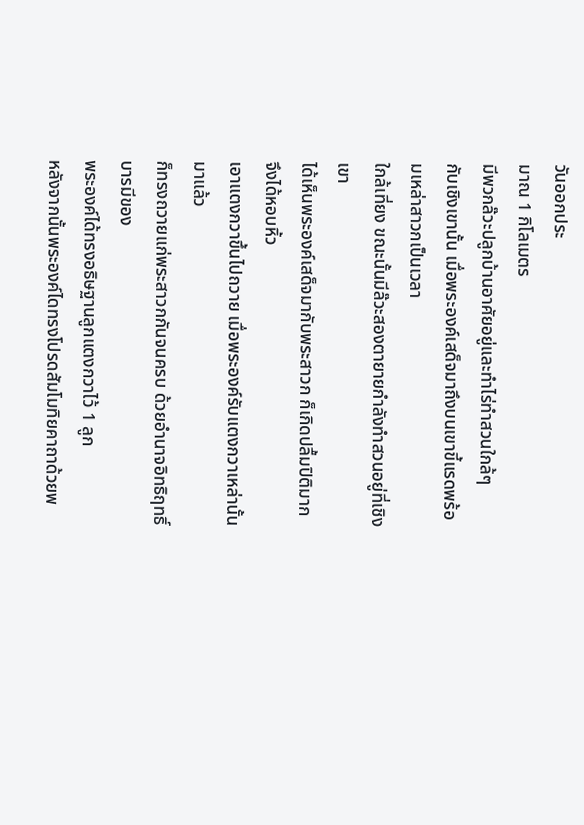วันออกประ
มาณ 1 กิโลเมตร
มีพวกล๊วะปลูกบ้านอาศัยอยู่และทำไร่ทำสวนใกล้ๆ
กับเชิงเขานั้น เมื่อพระองค์เสด็จมาถึงบนเขาขี้แรดพร้อมเหล่าสาวกเป็นเวลา
ใกล้เที่ยง ขณะนั้นมีล๊วะสองตายายกำลังทำสวนอยู่ที่เชิงเขา
ได้เห็นพระองค์เสด็จมากับพระสาวก ก็เกิดปลื้มปิติมาก จึงได้หอบหิ้ว
เอาแตงกวาขึ้นไปถวาย เมื่อพระองค์รับแตงกวาเหล่านั้นมาแล้ว
ก็ทรงถวายแก่พระสาวกกันจนครบ ด้วยอำนาจอิทธิฤทธิ์บารมีของ
พระองค์ได้ทรงอธิษฐานลูกแตงกวาไว้ 1 ลูก
หลังจากนั้นพระองค์ไดทรงโปรดสัมโมทิยคาถาด้วยพ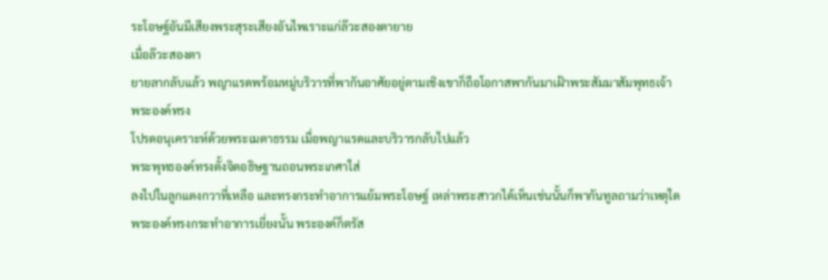ระโอษฐ์อันมีเสียงพระสุระเสียงอันไพเราะแก่ล๊วะสองตายาย
เมื่อล๊วะสองตา
ยายลากลับแล้ว พญาแรดพร้อมหมู่บริวารที่พากันอาศัยอยู่ตามเชิงเขาก็ถือโอกาสพากันมาเฝ้าพระสัมมาสัมพุทธเจ้า
พระองค์ทรง
โปรดอนุเคราะห์ด้วยพระเมตาธรรม เมื่อพญาแรดและบริวารกลับไปแล้ว
พระพุทธองค์ทรงตั้งจิตอธิษฐานถอนพระเกศาใส่
ลงไปในลูกแตงกวาที่เหลือ และทรงกระทำอาการแย้มพระโอษฐ์ เหล่าพระสาวกได้เห็นเช่นนั้นก็พากันทูลถามว่าเหตุใด
พระองค์ทรงกระทำอาการเยี่ยงนั้น พระองค์ก็ตรัส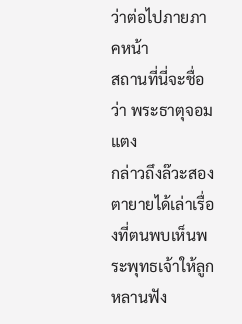ว่าต่อไปภายภาคหน้า
สถานที่นี่จะชื่อว่า พระธาตุจอมแตง
กล่าวถึงล๊วะสองตายายได้เล่าเรื่องที่ตนพบเห็นพระพุทธเจ้าให้ลูกหลานฟัง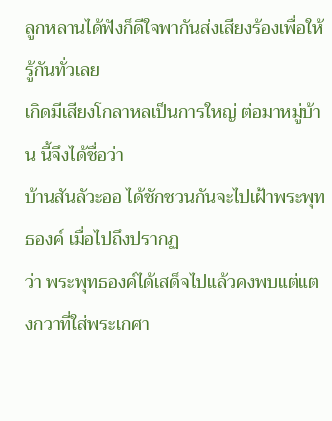ลูกหลานได้ฟังก็ดีใจพากันส่งเสียงร้องเพื่อให้รู้กันทั่วเลย
เกิดมีเสียงโกลาหลเป็นการใหญ่ ต่อมาหมู่บ้าน นี้จึงได้ชื่อว่า
บ้านสันลัวะออ ได้ชักชวนกันจะไปเฝ้าพระพุทธองค์ เมื่อไปถึงปรากฏ
ว่า พระพุทธองค์ได้เสด็จไปแล้วคงพบแต่แตงกวาที่ใส่พระเกศา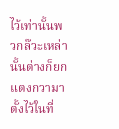ไว้เท่านั้นพวกล๊วะเหล่านั้นต่างก็ยกแตงกวามาตั้งไว้ในที่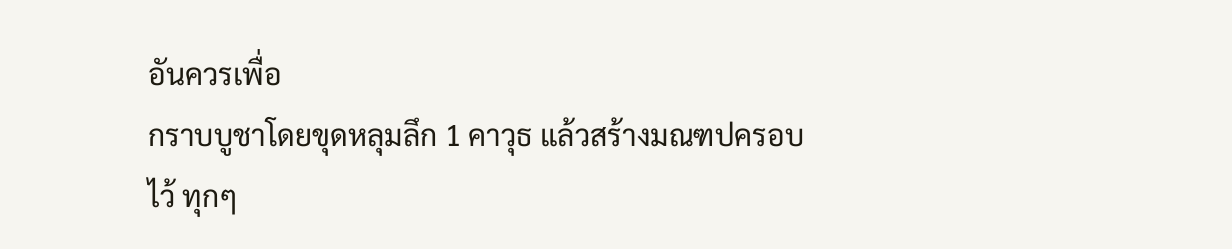อันควรเพื่อ
กราบบูชาโดยขุดหลุมลึก 1 คาวุธ แล้วสร้างมณฑปครอบไว้ ทุกๆ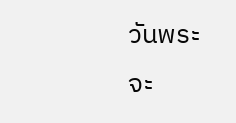วันพระจะ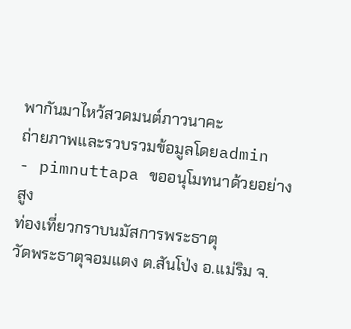พากันมาไหว้สวดมนต์ภาวนาคะ
ถ่ายภาพและรวบรวมข้อมูลโดยadmin
- pimnuttapa ขออนุโมทนาด้วยอย่างสูง
ท่องเที่ยวกราบนมัสการพระธาตุ
วัดพระธาตุจอมแตง ต.สันโป่ง อ.แม่ริม จ.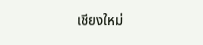เชียงใหม่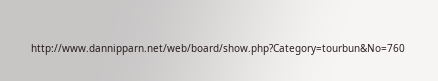http://www.dannipparn.net/web/board/show.php?Category=tourbun&No=760